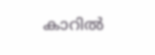കാറില്‍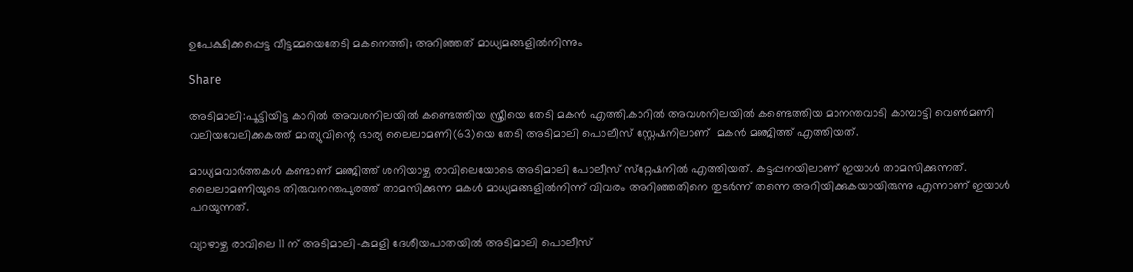ഉപേക്ഷിക്കപ്പെട്ട വീട്ടമ്മയെതേടി മകനെത്തി; അറിഞ്ഞത് മാധ്യമങ്ങളിൽനിന്നും

Share

അടിമാലി:പൂട്ടിയിട്ട കാറില്‍ അവശനിലയില്‍ കണ്ടെത്തിയ സ്ത്രീയെ തേടി മകന്‍ എത്തി.കാറില്‍ അവശനിലയില്‍ കണ്ടെത്തിയ മാനന്തവാടി കാമ്പാട്ടി വെണ്‍മണി വലിയവേലിക്കകത്ത് മാത്യുവിന്റെ ഭാര്യ ലൈലാമണി(63)യെ തേടി അടിമാലി പൊലീസ് സ്റ്റേഷനിലാണ്  മകൻ മഞ്ജിത്ത് എത്തിയത്.

മാധ്യമവാര്‍ത്തകള്‍ കണ്ടാണ് മഞ്ജിത്ത് ശനിയാഴ്ച രാവിലെയോടെ അടിമാലി പോലീസ് സ്‌റ്റേഷനില്‍ എത്തിയത്. കട്ടപ്പനയിലാണ് ഇയാള്‍ താമസിക്കുന്നത്. ലൈലാമണിയുടെ തിരുവനന്തപുരത്ത് താമസിക്കുന്ന മകള്‍ മാധ്യമങ്ങളില്‍നിന്ന് വിവരം അറിഞ്ഞതിനെ തുടര്‍ന്ന് തന്നെ അറിയിക്കുകയായിരുന്നു എന്നാണ് ഇയാള്‍ പറയുന്നത്.

വ്യാഴാഴ്ച രാവിലെ 11 ന് അടിമാലി–കുമളി ദേശീയപാതയിൽ അടിമാലി പൊലീസ്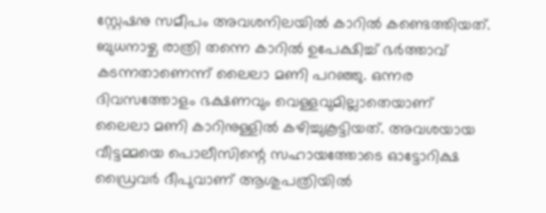സ്റ്റേഷനു സമീപം അവശനിലയിൽ കാറിൽ കണ്ടെത്തിയത്. ബുധനാഴ്ച രാത്രി തന്നെ കാറിൽ ഉപേക്ഷിച്ച് ഭർത്താവ് കടന്നതാണെന്ന് ലൈലാ മണി പറഞ്ഞു. ഒന്നര ദിവസത്തോളം ഭക്ഷണവും വെള്ളവുമില്ലാതെയാണ് ലൈലാ മണി കാറിനുള്ളിൽ കഴിച്ചുകൂട്ടിയത്. അവശയായ വീട്ടമ്മയെ പൊലീസിന്റെ സഹായത്തോടെ ഓട്ടോറിക്ഷ ഡ്രൈവർ ദീപുവാണ് ആശുപത്രിയിൽ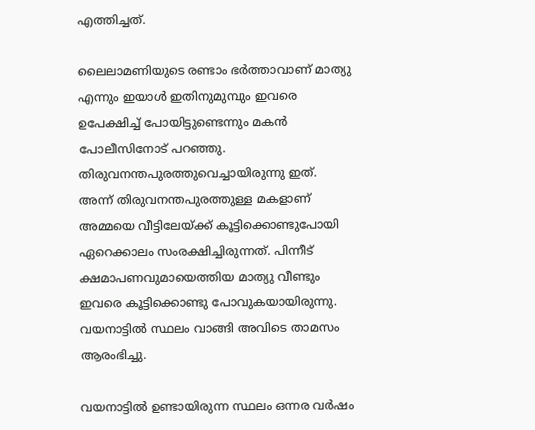എത്തിച്ചത്.

ലൈലാമണിയുടെ രണ്ടാം ഭര്‍ത്താവാണ് മാത്യു എന്നും ഇയാള്‍ ഇതിനുമുമ്പും ഇവരെ ഉപേക്ഷിച്ച് പോയിട്ടുണ്ടെന്നും മകന്‍ പോലീസിനോട് പറഞ്ഞു. തിരുവനന്തപുരത്തുവെച്ചായിരുന്നു ഇത്. അന്ന് തിരുവനന്തപുരത്തുള്ള മകളാണ് അമ്മയെ വീട്ടിലേയ്ക്ക് കൂട്ടിക്കൊണ്ടുപോയി ഏറെക്കാലം സംരക്ഷിച്ചിരുന്നത്. പിന്നീട് ക്ഷമാപണവുമായെത്തിയ മാത്യു വീണ്ടും ഇവരെ കൂട്ടിക്കൊണ്ടു പോവുകയായിരുന്നു. വയനാട്ടില്‍ സ്ഥലം വാങ്ങി അവിടെ താമസം ആരംഭിച്ചു.

വയനാട്ടില്‍ ഉണ്ടായിരുന്ന സ്ഥലം ഒന്നര വര്‍ഷം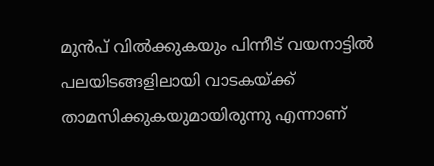മുന്‍പ് വില്‍ക്കുകയും പിന്നീട് വയനാട്ടില്‍ പലയിടങ്ങളിലായി വാടകയ്ക്ക് താമസിക്കുകയുമായിരുന്നു എന്നാണ്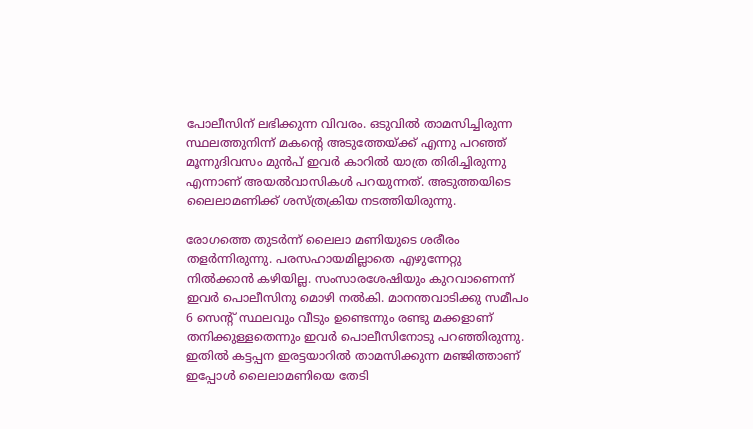പോലീസിന് ലഭിക്കുന്ന വിവരം. ഒടുവില്‍ താമസിച്ചിരുന്ന സ്ഥലത്തുനിന്ന് മകന്റെ അടുത്തേയ്ക്ക് എന്നു പറഞ്ഞ് മൂന്നുദിവസം മുന്‍പ് ഇവര്‍ കാറില്‍ യാത്ര തിരിച്ചിരുന്നു എന്നാണ് അയല്‍വാസികള്‍ പറയുന്നത്. അടുത്തയിടെ ലൈലാമണിക്ക് ശസ്ത്രക്രിയ നടത്തിയിരുന്നു.

രോഗത്തെ തുടർന്ന് ലൈലാ മണിയുടെ ശരീരം തളർന്നിരുന്നു. പരസഹായമില്ലാതെ എഴുന്നേറ്റു നിൽക്കാൻ കഴിയില്ല. സംസാരശേഷിയും കുറവാണെന്ന് ഇവർ‍ പൊലീസിനു മൊഴി നൽകി. മാനന്തവാടിക്കു സമീപം 6 സെന്റ് സ്ഥലവും വീടും ഉണ്ടെന്നും രണ്ടു മക്കളാണ് തനിക്കുള്ളതെന്നും ഇവർ പൊലീസിനോടു പറഞ്ഞിരുന്നു. ഇതിൽ കട്ടപ്പന ഇരട്ടയാറിൽ താമസിക്കുന്ന മഞ്ജിത്താണ് ഇപ്പോൾ ലൈലാമണിയെ തേടി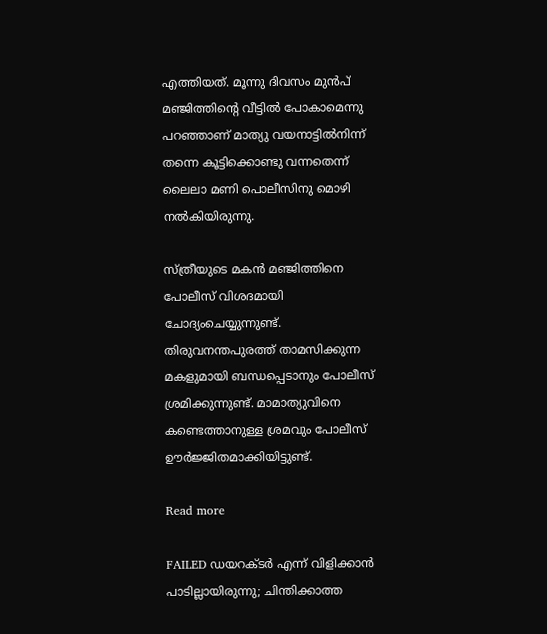എത്തിയത്. മൂന്നു ദിവസം മുൻപ് മഞ്ജിത്തിന്റെ വീട്ടിൽ പോകാമെന്നു പറഞ്ഞാണ് മാത്യു വയനാട്ടിൽനിന്ന് തന്നെ കൂട്ടിക്കൊണ്ടു വന്നതെന്ന് ലൈലാ മണി പൊലീസിനു മൊഴി നൽകിയിരുന്നു.

സ്ത്രീയുടെ മകന്‍ മഞ്ജിത്തിനെ പോലീസ് വിശദമായി ചോദ്യംചെയ്യുന്നുണ്ട്. തിരുവനന്തപുരത്ത് താമസിക്കുന്ന മകളുമായി ബന്ധപ്പെടാനും പോലീസ് ശ്രമിക്കുന്നുണ്ട്. മാമാത്യുവിനെ കണ്ടെത്താനുള്ള ശ്രമവും പോലീസ് ഊര്‍ജ്ജിതമാക്കിയിട്ടുണ്ട്.

Read more

FAILED ഡയറക്ടർ എന്ന് വിളിക്കാൻ പാടില്ലായിരുന്നു; ചിന്തിക്കാത്ത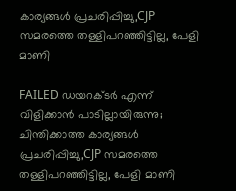കാര്യങ്ങൾ പ്രചരിപ്പിച്ചു,CJP സമരത്തെ തള്ളിപറഞ്ഞിട്ടില്ല, പേളി മാണി

FAILED ഡയറക്ടർ എന്ന് വിളിക്കാൻ പാടില്ലായിരുന്നു; ചിന്തിക്കാത്ത കാര്യങ്ങൾ പ്രചരിപ്പിച്ചു,CJP സമരത്തെ തള്ളിപറഞ്ഞിട്ടില്ല, പേളി മാണി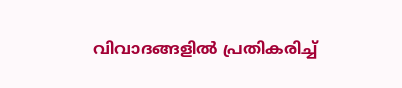വിവാദങ്ങളിൽ പ്രതികരിച്ച്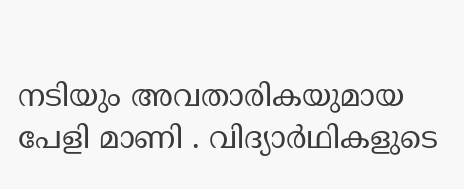നടിയും അവതാരികയുമായ പേളി മാണി . വിദ്യാർഥികളുടെ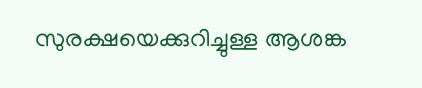സുരക്ഷയെക്കുറിച്ചുള്ള ആശങ്ക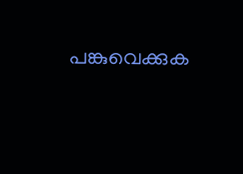പങ്കുവെക്കുക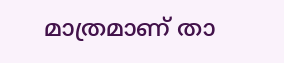മാത്രമാണ് താ